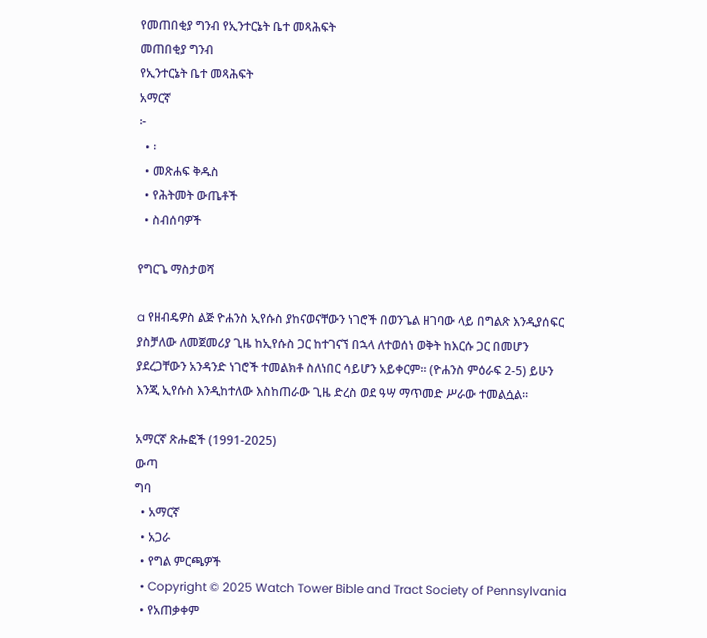የመጠበቂያ ግንብ የኢንተርኔት ቤተ መጻሕፍት
መጠበቂያ ግንብ
የኢንተርኔት ቤተ መጻሕፍት
አማርኛ
፦
  • ፡
  • መጽሐፍ ቅዱስ
  • የሕትመት ውጤቶች
  • ስብሰባዎች

የግርጌ ማስታወሻ

a የዘብዴዎስ ልጅ ዮሐንስ ኢየሱስ ያከናወናቸውን ነገሮች በወንጌል ዘገባው ላይ በግልጽ እንዲያሰፍር ያስቻለው ለመጀመሪያ ጊዜ ከኢየሱስ ጋር ከተገናኘ በኋላ ለተወሰነ ወቅት ከእርሱ ጋር በመሆን ያደረጋቸውን አንዳንድ ነገሮች ተመልክቶ ስለነበር ሳይሆን አይቀርም። (ዮሐንስ ምዕራፍ 2-5) ይሁን እንጂ ኢየሱስ እንዲከተለው እስከጠራው ጊዜ ድረስ ወደ ዓሣ ማጥመድ ሥራው ተመልሷል።

አማርኛ ጽሑፎች (1991-2025)
ውጣ
ግባ
  • አማርኛ
  • አጋራ
  • የግል ምርጫዎች
  • Copyright © 2025 Watch Tower Bible and Tract Society of Pennsylvania
  • የአጠቃቀም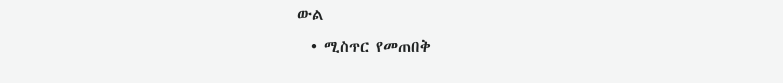ውል
  • ሚስጥር የመጠበቅ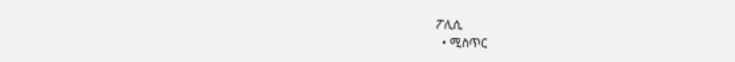ፖሊሲ
  • ሚስጥር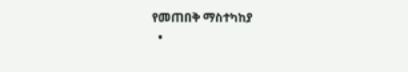የመጠበቅ ማስተካከያ
  •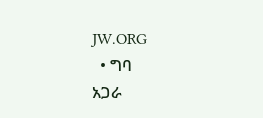JW.ORG
  • ግባ
አጋራ